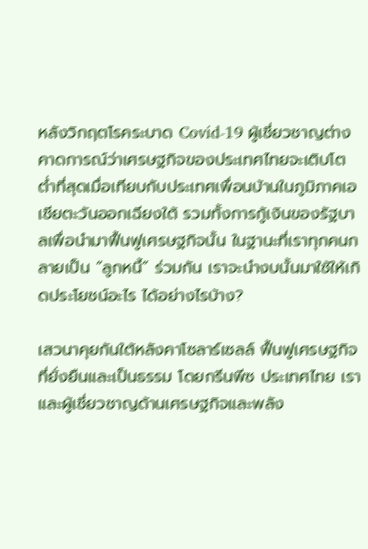หลังวิกฤตโรคระบาด Covid-19 ผู้เชี่ยวชาญต่างคาดการณ์ว่าเศรษฐกิจของประเทศไทยจะเติบโตต่ำที่สุดเมื่อเทียบกับประเทศเพื่อนบ้านในภูมิภาคเอเชียตะวันออกเฉียงใต้ รวมทั้งการกู้เงินของรัฐบาลเพื่อนำมาฟื้นฟูเศรษฐกิจนั้น ในฐานะที่เราทุกคนกลายเป็น “ลูกหนี้” ร่วมกัน เราจะนำงบนั้นมาใช้ให้เกิดประโยชน์อะไร ได้อย่างไรบ้าง?

เสวนาคุยกันใต้หลังคาโซลาร์เซลล์ ฟื้นฟูเศรษฐกิจที่ยั่งยืนและเป็นธรรม โดยกรีนพีซ ประเทศไทย เราและผู้เชี่ยวชาญด้านเศรษฐกิจและพลัง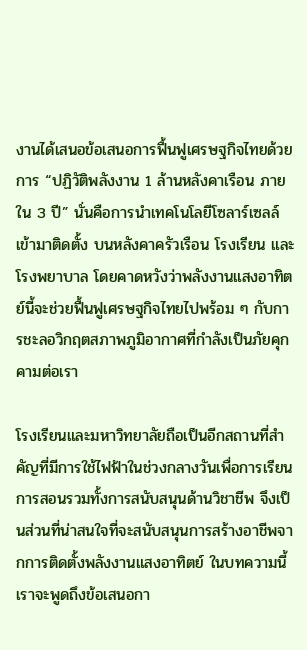งานได้เสนอข้อเสนอการฟื้นฟูเศรษฐกิจไทยด้วยการ “ปฏิวัติพลังงาน 1 ล้านหลังคาเรือน ภายใน 3 ปี” นั่นคือการนำเทคโนโลยีโซลาร์เซลล์เข้ามาติดตั้ง บนหลังคาครัวเรือน โรงเรียน และโรงพยาบาล โดยคาดหวังว่าพลังงานแสงอาทิตย์นี้จะช่วยฟื้นฟูเศรษฐกิจไทยไปพร้อม ๆ กับการชะลอวิกฤตสภาพภูมิอากาศที่กำลังเป็นภัยคุกคามต่อเรา

โรงเรียนและมหาวิทยาลัยถือเป็นอีกสถานที่สำคัญที่มีการใช้ไฟฟ้าในช่วงกลางวันเพื่อการเรียนการสอนรวมทั้งการสนับสนุนด้านวิชาชีพ จึงเป็นส่วนที่น่าสนใจที่จะสนับสนุนการสร้างอาชีพจากการติดตั้งพลังงานแสงอาทิตย์ ในบทความนี้เราจะพูดถึงข้อเสนอกา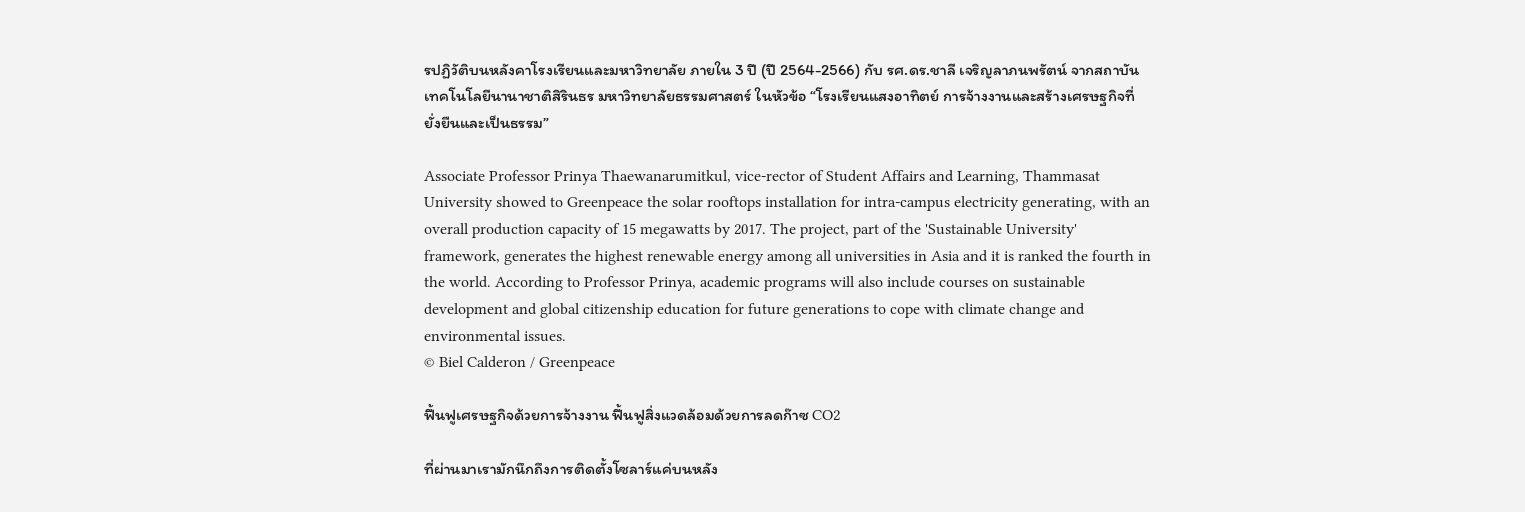รปฏิวัติบนหลังคาโรงเรียนและมหาวิทยาลัย ภายใน 3 ปี (ปี 2564-2566) กับ รศ.ดร.ชาลี เจริญลาภนพรัตน์ จากสถาบันเทคโนโลยีนานาชาติสิรินธร มหาวิทยาลัยธรรมศาสตร์ ในหัวข้อ “โรงเรียนแสงอาทิตย์ การจ้างงานและสร้างเศรษฐกิจที่ยั่งยืนและเป็นธรรม”

Associate Professor Prinya Thaewanarumitkul, vice-rector of Student Affairs and Learning, Thammasat University showed to Greenpeace the solar rooftops installation for intra-campus electricity generating, with an overall production capacity of 15 megawatts by 2017. The project, part of the 'Sustainable University' framework, generates the highest renewable energy among all universities in Asia and it is ranked the fourth in the world. According to Professor Prinya, academic programs will also include courses on sustainable development and global citizenship education for future generations to cope with climate change and environmental issues.
© Biel Calderon / Greenpeace

ฟื้นฟูเศรษฐกิจด้วยการจ้างงาน ฟื้นฟูสิ่งแวดล้อมด้วยการลดก๊าซ CO2

ที่ผ่านมาเรามักนึกถึงการติดตั้งโซลาร์แค่บนหลัง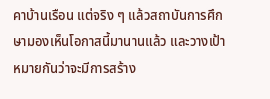คาบ้านเรือน แต่จริง ๆ แล้วสถาบันการศึกษามองเห็นโอกาสนี้มานานแล้ว และวางเป้าหมายกันว่าจะมีการสร้าง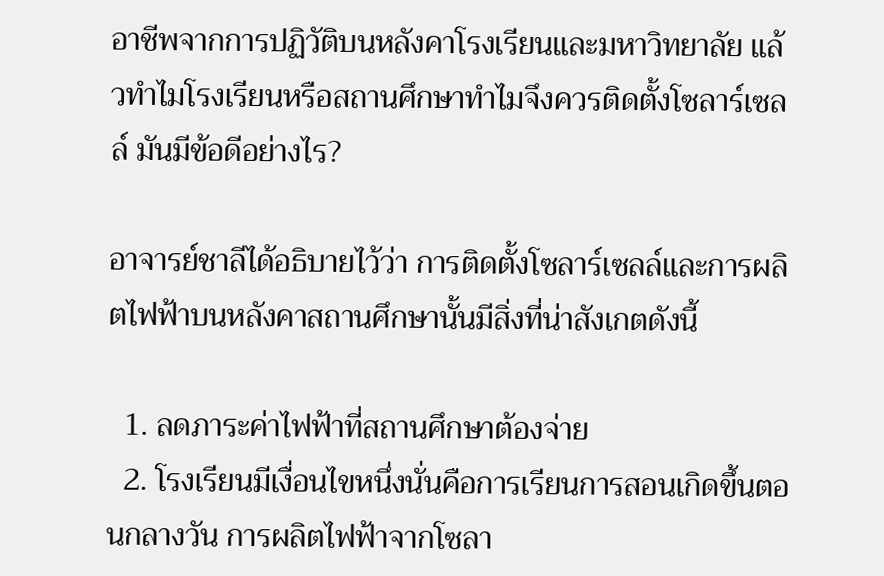อาชีพจากการปฏิวัติบนหลังคาโรงเรียนและมหาวิทยาลัย แล้วทำไมโรงเรียนหรือสถานศึกษาทำไมจึงควรติดตั้งโซลาร์เซลล์ มันมีข้อดีอย่างไร?

อาจารย์ชาลีได้อธิบายไว้ว่า การติดตั้งโซลาร์เซลล์และการผลิตไฟฟ้าบนหลังคาสถานศึกษานั้นมีสิ่งที่น่าสังเกตดังนี้

  1. ลดภาระค่าไฟฟ้าที่สถานศึกษาต้องจ่าย
  2. โรงเรียนมีเงื่อนไขหนึ่งนั่นคือการเรียนการสอนเกิดขึ้นตอนกลางวัน การผลิตไฟฟ้าจากโซลา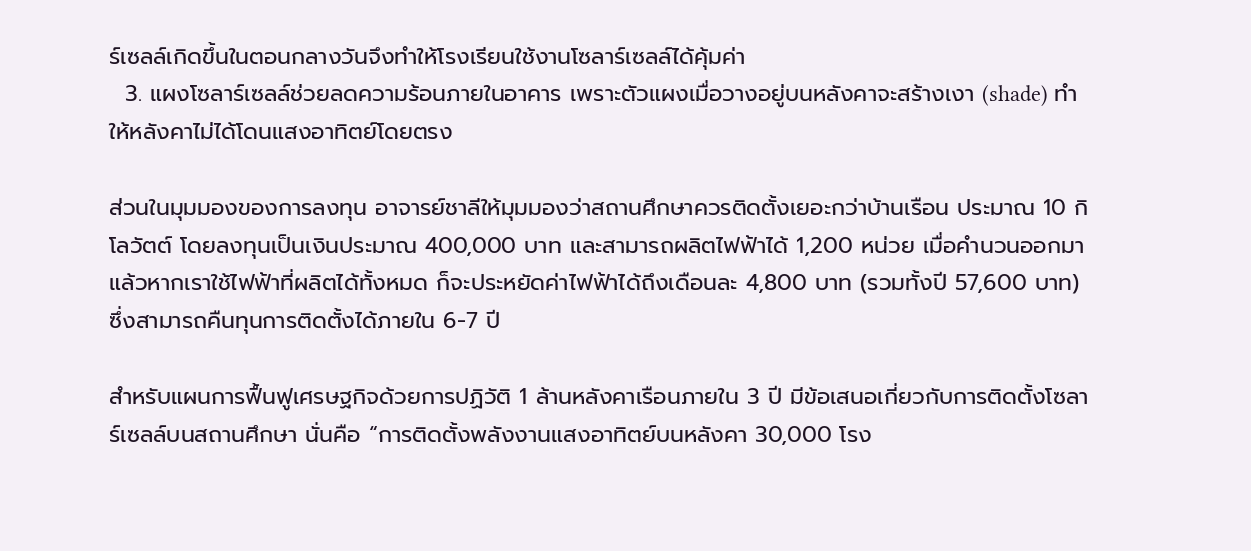ร์เซลล์เกิดขึ้นในตอนกลางวันจึงทำให้โรงเรียนใช้งานโซลาร์เซลล์ได้คุ้มค่า
  3. แผงโซลาร์เซลล์ช่วยลดความร้อนภายในอาคาร เพราะตัวแผงเมื่อวางอยู่บนหลังคาจะสร้างเงา (shade) ทำให้หลังคาไม่ได้โดนแสงอาทิตย์โดยตรง

ส่วนในมุมมองของการลงทุน อาจารย์ชาลีให้มุมมองว่าสถานศึกษาควรติดตั้งเยอะกว่าบ้านเรือน ประมาณ 10 กิโลวัตต์ โดยลงทุนเป็นเงินประมาณ 400,000 บาท และสามารถผลิตไฟฟ้าได้ 1,200 หน่วย เมื่อคำนวนออกมาแล้วหากเราใช้ไฟฟ้าที่ผลิตได้ทั้งหมด ก็จะประหยัดค่าไฟฟ้าได้ถึงเดือนละ 4,800 บาท (รวมทั้งปี 57,600 บาท) ซึ่งสามารถคืนทุนการติดตั้งได้ภายใน 6-7 ปี

สำหรับแผนการฟื้นฟูเศรษฐกิจด้วยการปฏิวัติ 1 ล้านหลังคาเรือนภายใน 3 ปี มีข้อเสนอเกี่ยวกับการติดตั้งโซลาร์เซลล์บนสถานศึกษา นั่นคือ “การติดตั้งพลังงานแสงอาทิตย์บนหลังคา 30,000 โรง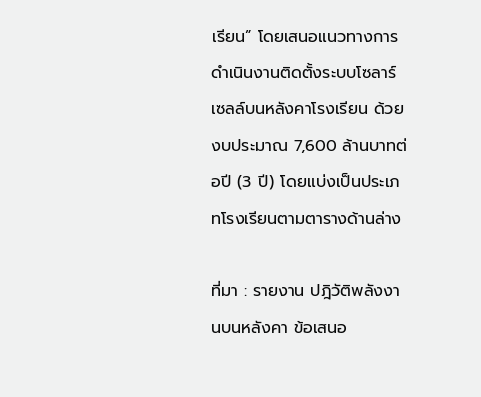เรียน” โดยเสนอแนวทางการดำเนินงานติดตั้งระบบโซลาร์เซลล์บนหลังคาโรงเรียน ด้วยงบประมาณ 7,600 ล้านบาทต่อปี (3 ปี) โดยแบ่งเป็นประเภทโรงเรียนตามตารางด้านล่าง

ที่มา : รายงาน ปฎิวัติพลังงานบนหลังคา ข้อเสนอ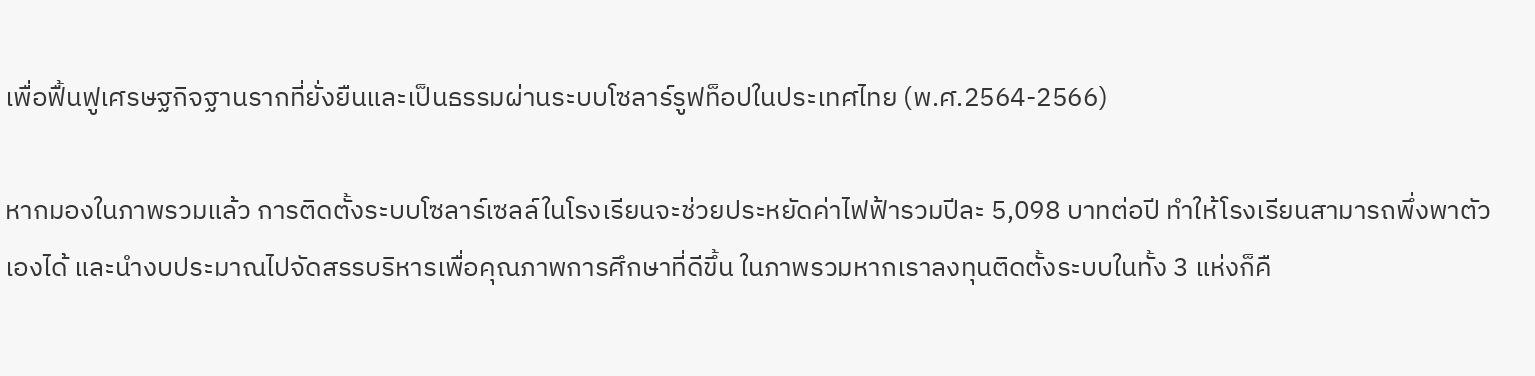เพื่อฟื้นฟูเศรษฐกิจฐานรากที่ยั่งยืนและเป็นธรรมผ่านระบบโซลาร์รูฟท็อปในประเทศไทย (พ.ศ.2564-2566)

หากมองในภาพรวมแล้ว การติดตั้งระบบโซลาร์เซลล์ในโรงเรียนจะช่วยประหยัดค่าไฟฟ้ารวมปีละ 5,098 บาทต่อปี ทำให้โรงเรียนสามารถพึ่งพาตัวเองได้ และนำงบประมาณไปจัดสรรบริหารเพื่อคุณภาพการศึกษาที่ดีขึ้น ในภาพรวมหากเราลงทุนติดตั้งระบบในทั้ง 3 แห่งก็คื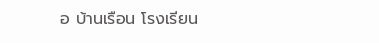อ บ้านเรือน โรงเรียน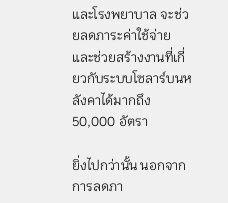และโรงพยาบาล จะช่วยลดภาระค่าใช้จ่ายและช่วยสร้างงานที่เกี่ยวกับระบบโซลาร์บนหลังคาได้มากถึง 50,000 อัตรา

ยิ่งไปกว่านั้น นอกจากการลดภา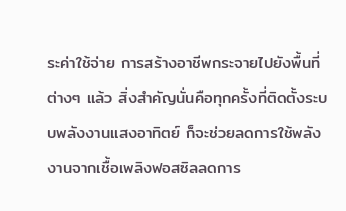ระค่าใช้จ่าย การสร้างอาชีพกระจายไปยังพื้นที่ต่างๆ แล้ว สิ่งสำคัญนั่นคือทุกครั้งที่ติดตั้งระบบพลังงานแสงอาทิตย์ ก็จะช่วยลดการใช้พลังงานจากเชื้อเพลิงฟอสซิลลดการ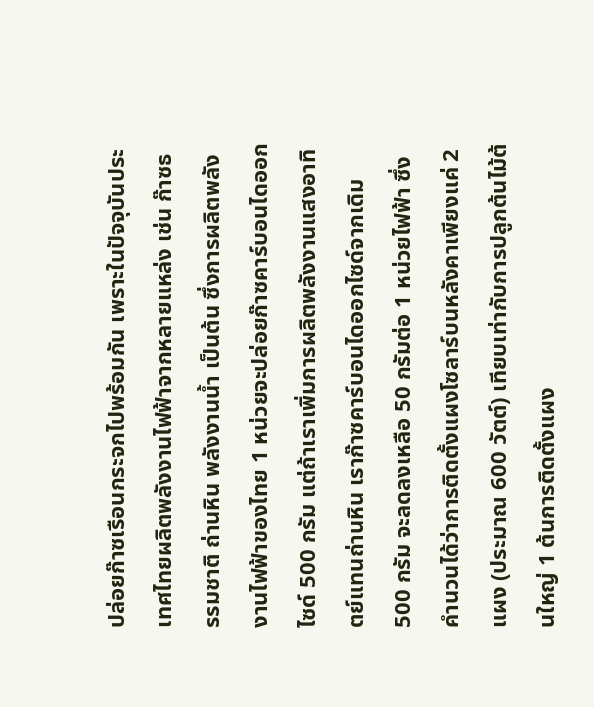ปล่อยก๊าซเรือนกระจกไปพร้อมกัน เพราะในปัจจุบันประเทศไทยผลิตพลังงานไฟฟ้าจากหลายแหล่ง เช่น ก๊าซธรรมชาติ ถ่านหิน พลังงานน้ำ เป็นต้น ซึ่งการผลิตพลังงานไฟฟ้าของไทย 1 หน่วยจะปล่อยก๊าซคาร์บอนไดออกไซด์ 500 กรัม แต่ถ้าเราเพิ่มการผลิตพลังงานแสงอาทิตย์แทนถ่านหิน เราก๊าซคาร์บอนไดออกไซด์จากเดิม 500 กรัม จะลดลงเหลือ 50 กรัมต่อ 1 หน่วยไฟฟ้า ซึ่งคำนวนได้ว่าการติดตั้งแผงโซลาร์บนหลังคาเพียงแค่ 2 แผง (ประมาณ 600 วัตต์) เทียบเท่ากับการปลูกต้นไม้ต้นใหญ่ 1 ต้นการติดตั้งแผง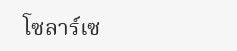โซลาร์เซ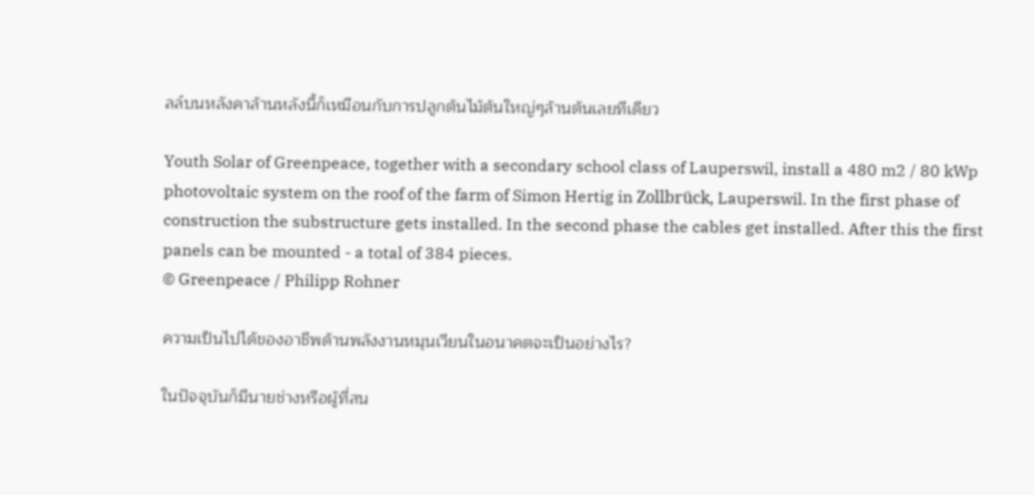ลล์บนหลังคาล้านหลังนี้ก็เหมือนกับการปลูกต้นไม้ต้นใหญ่ๆล้านต้นเลยทีเดียว

Youth Solar of Greenpeace, together with a secondary school class of Lauperswil, install a 480 m2 / 80 kWp photovoltaic system on the roof of the farm of Simon Hertig in Zollbrück, Lauperswil. In the first phase of construction the substructure gets installed. In the second phase the cables get installed. After this the first panels can be mounted - a total of 384 pieces.
© Greenpeace / Philipp Rohner

ความเป็นไปได้ของอาชีพด้านพลังงานหมุนเวียนในอนาคตจะเป็นอย่างไร?

ในปัจจุบันก็มีนายช่างหรือผู้ที่สน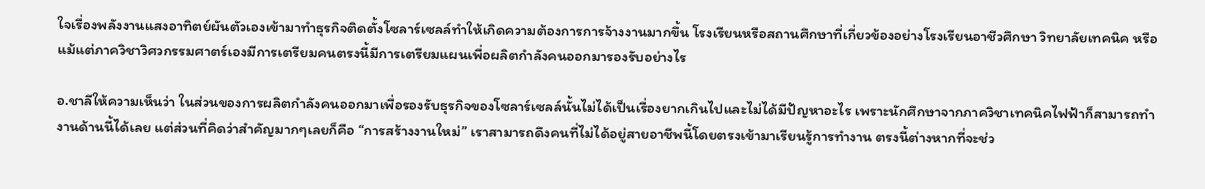ใจเรื่องพลังงานแสงอาทิตย์ผันตัวเองเข้ามาทำธุรกิจติดตั้งโซลาร์เซลล์ทำให้เกิดความต้องการการจ้างงานมากขึ้น โรงเรียนหรือสถานศึกษาที่เกี่ยวข้องอย่างโรงเรียนอาชีวศึกษา วิทยาลัยเทคนิค หรือแม้แต่ภาควิชาวิศวกรรมศาตร์เองมีการเตรียมคนตรงนี้มีการเตรียมแผนเพื่อผลิตกำลังคนออกมารองรับอย่างไร

อ.ชาลีให้ความเห็นว่า ในส่วนของการผลิตกำลังคนออกมาเพื่อรองรับธุรกิจของโซลาร์เซลล์นั้นไม่ได้เป็นเรื่องยากเกินไปและไม่ได้มีปัญหาอะไร เพราะนักศึกษาจากภาควิชาเทคนิคไฟฟ้าก็สามารถทำงานด้านนี้ได้เลย แต่ส่วนที่คิดว่าสำคัญมากๆเลยก็คือ “การสร้างงานใหม่” เราสามารถดึงคนที่ไม่ได้อยู่สายอาชีพนี้โดยตรงเข้ามาเรียนรู้การทำงาน ตรงนี้ต่างหากที่จะช่ว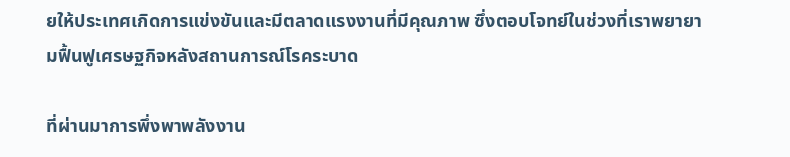ยให้ประเทศเกิดการแข่งขันและมีตลาดแรงงานที่มีคุณภาพ ซึ่งตอบโจทย์ในช่วงที่เราพยายามฟื้นฟูเศรษฐกิจหลังสถานการณ์โรคระบาด

ที่ผ่านมาการพึ่งพาพลังงาน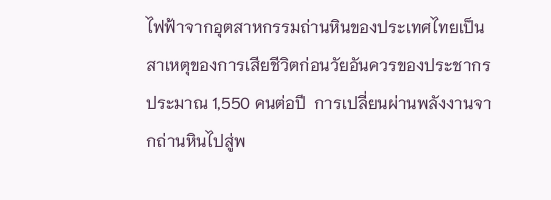ไฟฟ้าจากอุตสาหกรรมถ่านหินของประเทศไทยเป็นสาเหตุของการเสียชีวิตก่อนวัยอันควรของประชากรประมาณ 1,550 คนต่อปี  การเปลี่ยนผ่านพลังงานจากถ่านหินไปสู่พ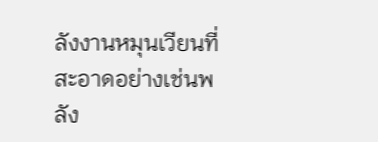ลังงานหมุนเวียนที่สะอาดอย่างเช่นพลัง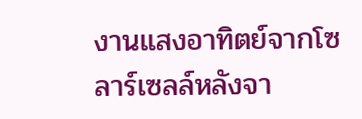งานแสงอาทิตย์จากโซลาร์เซลล์หลังจา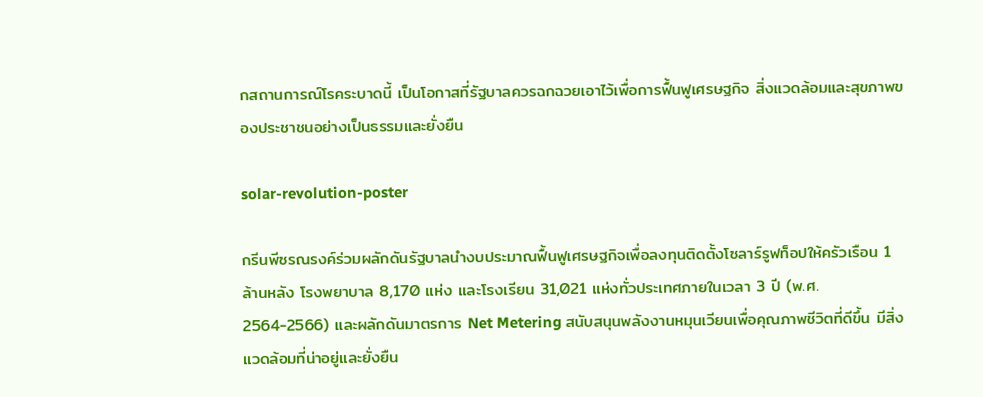กสถานการณ์โรคระบาดนี้ เป็นโอกาสที่รัฐบาลควรฉกฉวยเอาไว้เพื่อการฟื้นฟูเศรษฐกิจ สิ่งแวดล้อมและสุขภาพของประชาชนอย่างเป็นธรรมและยั่งยืน

solar-revolution-poster

กรีนพีซรณรงค์ร่วมผลักดันรัฐบาลนำงบประมาณฟื้นฟูเศรษฐกิจเพื่อลงทุนติดตั้งโซลาร์รูฟท็อปให้ครัวเรือน 1 ล้านหลัง โรงพยาบาล 8,170 แห่ง และโรงเรียน 31,021 แห่งทั่วประเทศภายในเวลา 3 ปี (พ.ศ. 2564-2566) และผลักดันมาตรการ Net Metering สนับสนุนพลังงานหมุนเวียนเพื่อคุณภาพชีวิตที่ดีขึ้น มีสิ่งแวดล้อมที่น่าอยู่และยั่งยืน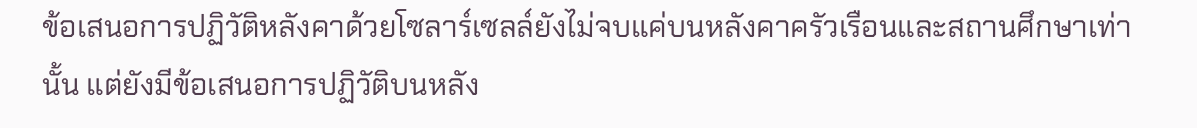ข้อเสนอการปฏิวัติหลังคาด้วยโซลาร์เซลล์ยังไม่จบแค่บนหลังคาครัวเรือนและสถานศึกษาเท่านั้น แต่ยังมีข้อเสนอการปฏิวัติบนหลัง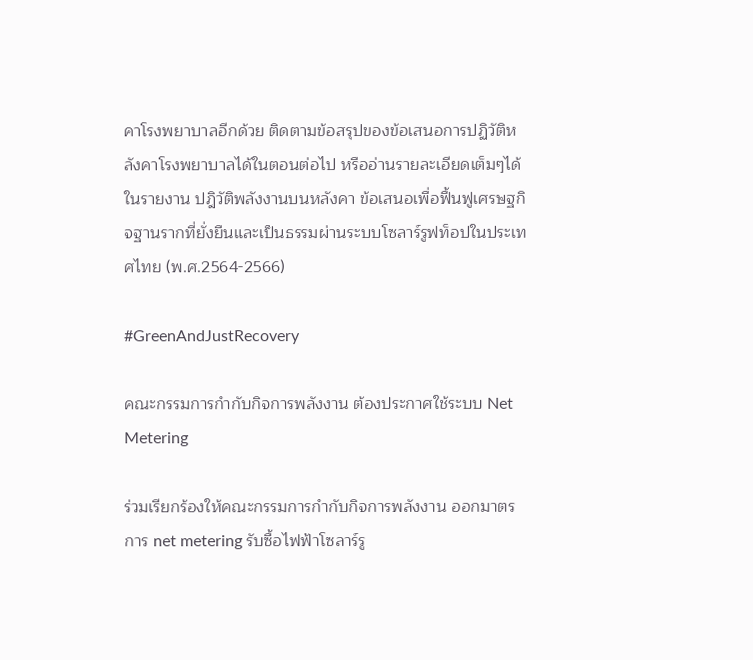คาโรงพยาบาลอีกด้วย ติดตามข้อสรุปของข้อเสนอการปฏิวัติหลังคาโรงพยาบาลได้ในตอนต่อไป หรืออ่านรายละเอียดเต็มๆได้ในรายงาน ปฎิวัติพลังงานบนหลังคา ข้อเสนอเพื่อฟื้นฟูเศรษฐกิจฐานรากที่ยั่งยืนและเป็นธรรมผ่านระบบโซลาร์รูฟท็อปในประเทศไทย (พ.ศ.2564-2566)

#GreenAndJustRecovery

คณะกรรมการกำกับกิจการพลังงาน ต้องประกาศใช้ระบบ Net Metering

ร่วมเรียกร้องให้คณะกรรมการกำกับกิจการพลังงาน ออกมาตรการ net metering รับซื้อไฟฟ้าโซลาร์รู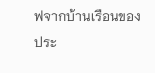ฟจากบ้านเรือนของประ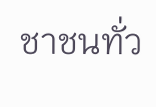ชาชนทั่ว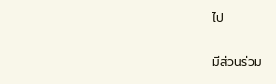ไป

มีส่วนร่วม